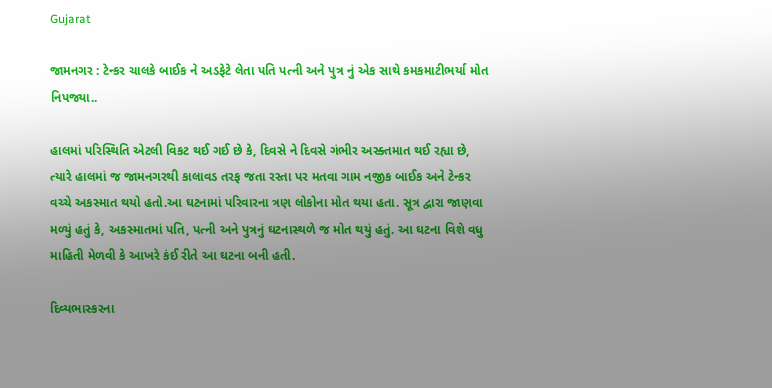Gujarat

જામનગર : ટેન્કર ચાલકે બાઈક ને અડફેટે લેતા પતિ પત્ની અને પુત્ર નું એક સાથે કમકમાટીભર્યા મોત નિપજ્યા..

હાલમાં પરિસ્થિતિ એટલી વિકટ થઈ ગઈ છે કે, દિવસે ને દિવસે ગંભીર અસ્ક્તમાત થઈ રહ્યા છે, ત્યારે હાલમાં જ જામનગરથી કાલાવડ તરફ જતા રસ્તા પર મતવા ગામ નજીક બાઈક અને ટેન્કર વચ્ચે અકસ્માત થયો હતો.આ ઘટનામાં પરિવારના ત્રણ લોકોના મોત થયા હતા. સૂત્ર દ્વારા જાણવા મળ્યું હતું કે, અકસ્માતમાં પતિ, પત્ની અને પુત્રનું ઘટનાસ્થળે જ મોત થયું હતું. આ ઘટના વિશે વધુ માહિતી મેળવી કે આખરે કંઈ રીતે આ ઘટના બની હતી.

દિવ્યભાસ્કરના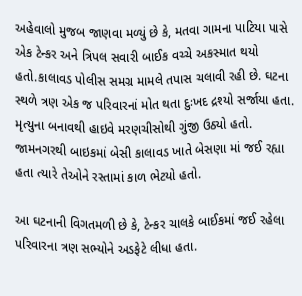અહેવાલો મુજબ જાણવા મળ્યું છે કે, મતવા ગામના પાટિયા પાસે એક ટેન્કર અને ત્રિપલ સવારી બાઈક વચ્ચે અકસ્માત થયો હતો.કાલાવડ પોલીસ સમગ્ર મામલે તપાસ ચલાવી રહી છે. ઘટના સ્થળે ત્રણ એક જ પરિવારનાં મોત થતા દુઃખદ દ્રશ્યો સર્જાયા હતા. મૃત્યુના બનાવથી હાઇવે મરણચીસોથી ગુંજી ઉઠ્યો હતો. જામનગરથી બાઇકમાં બેસી કાલાવડ ખાતે બેસણા માં જઈ રહ્યા હતા ત્યારે તેઓને રસ્તામાં કાળ ભેટયો હતો.

આ ઘટનાની વિગતમળી છે કે, ટેન્કર ચાલકે બાઈકમાં જઈ રહેલા પરિવારના ત્રણ સભ્યોને અડફેટે લીધા હતા.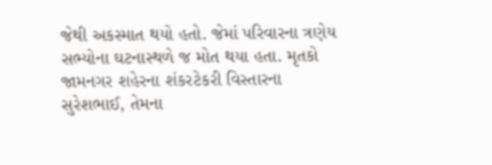જેથી અકસ્માત થયો હતો. જેમાં પરિવારના ત્રણેય સભ્યોના ઘટનાસ્થળે જ મોત થયા હતા. મૃતકો જામનગર શહેરના શંકરટેકરી વિસ્તારના સુરેશભાઈ, તેમના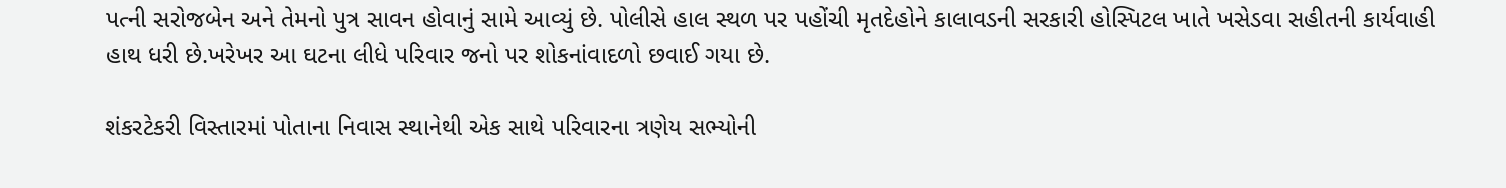પત્ની સરોજબેન અને તેમનો પુત્ર સાવન હોવાનું સામે આવ્યું છે. પોલીસે હાલ સ્થળ પર પહોંચી મૃતદેહોને કાલાવડની સરકારી હોસ્પિટલ ખાતે ખસેડવા સહીતની કાર્યવાહી હાથ ધરી છે.ખરેખર આ ઘટના લીધે પરિવાર જનો પર શોકનાંવાદળો છવાઈ ગયા છે.

શંકરટેકરી વિસ્તારમાં પોતાના નિવાસ સ્થાનેથી એક સાથે પરિવારના ત્રણેય સભ્યોની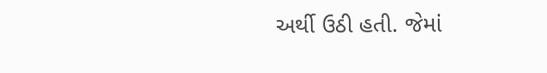અર્થી ઉઠી હતી. જેમાં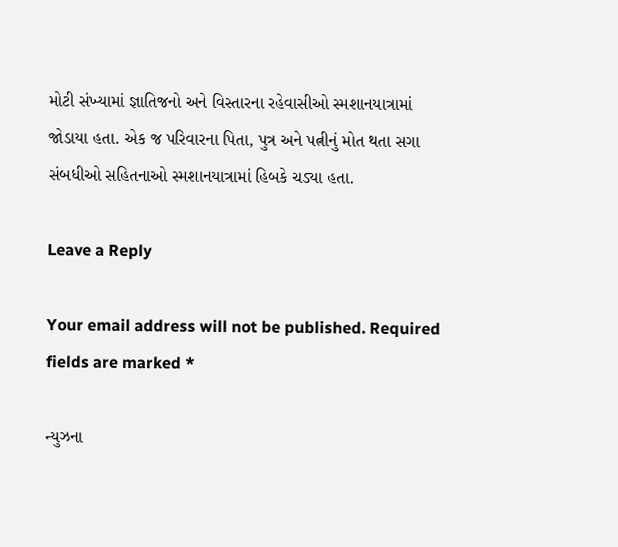મોટી સંખ્યામાં જ્ઞાતિજનો અને વિસ્તારના રહેવાસીઓ સ્મશાનયાત્રામાં જોડાયા હતા. એક જ પરિવારના પિતા, પુત્ર અને પત્નીનું મોત થતા સગા સંબધીઓ સહિતનાઓ સ્મશાનયાત્રામાં હિબકે ચડ્યા હતા.

Leave a Reply

Your email address will not be published. Required fields are marked *

ન્યુઝના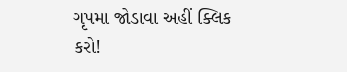ગૃપમા જોડાવા અહીં ક્લિક કરો!